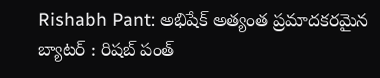Rishabh Pant: అభిషేక్ అత్యంత ప్రమాదకరమైన బ్యాటర్ : రిషబ్ పంత్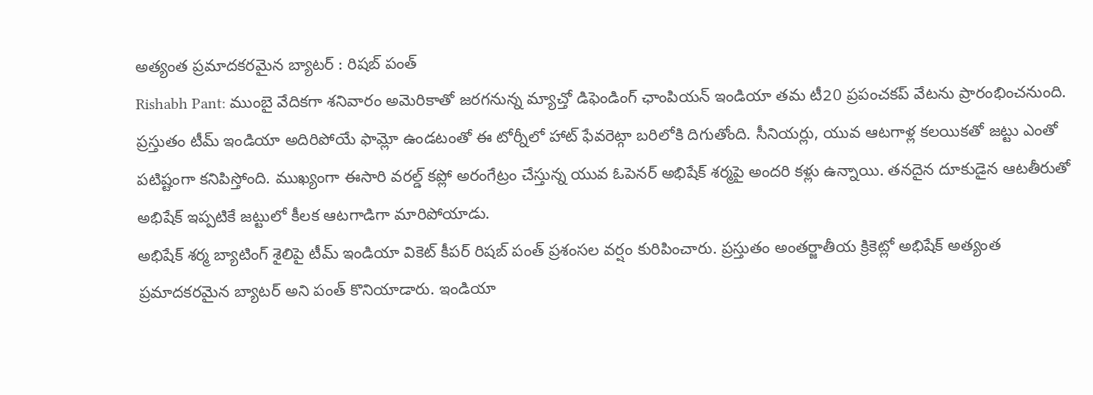అత్యంత ప్రమాదకరమైన బ్యాటర్ : రిషబ్ పంత్
Rishabh Pant: ముంబై వేదికగా శనివారం అమెరికాతో జరగనున్న మ్యాచ్తో డిఫెండింగ్ ఛాంపియన్ ఇండియా తమ టీ20 ప్రపంచకప్ వేటను ప్రారంభించనుంది. ప్రస్తుతం టీమ్ ఇండియా అదిరిపోయే ఫామ్లో ఉండటంతో ఈ టోర్నీలో హాట్ ఫేవరెట్గా బరిలోకి దిగుతోంది. సీనియర్లు, యువ ఆటగాళ్ల కలయికతో జట్టు ఎంతో పటిష్టంగా కనిపిస్తోంది. ముఖ్యంగా ఈసారి వరల్డ్ కప్లో అరంగేట్రం చేస్తున్న యువ ఓపెనర్ అభిషేక్ శర్మపై అందరి కళ్లు ఉన్నాయి. తనదైన దూకుడైన ఆటతీరుతో అభిషేక్ ఇప్పటికే జట్టులో కీలక ఆటగాడిగా మారిపోయాడు.
అభిషేక్ శర్మ బ్యాటింగ్ శైలిపై టీమ్ ఇండియా వికెట్ కీపర్ రిషబ్ పంత్ ప్రశంసల వర్షం కురిపించారు. ప్రస్తుతం అంతర్జాతీయ క్రికెట్లో అభిషేక్ అత్యంత ప్రమాదకరమైన బ్యాటర్ అని పంత్ కొనియాడారు. ఇండియా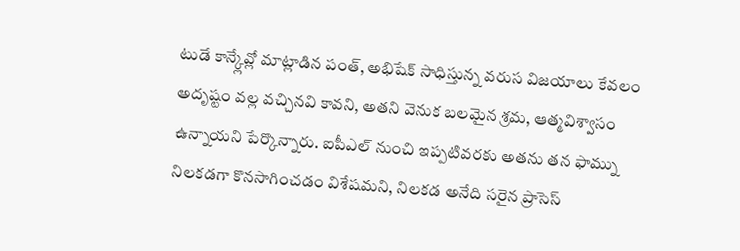టుడే కాన్క్లేవ్లో మాట్లాడిన పంత్, అభిషేక్ సాధిస్తున్న వరుస విజయాలు కేవలం అదృష్టం వల్ల వచ్చినవి కావని, అతని వెనుక బలమైన శ్రమ, ఆత్మవిశ్వాసం ఉన్నాయని పేర్కొన్నారు. ఐపీఎల్ నుంచి ఇప్పటివరకు అతను తన ఫామ్ను నిలకడగా కొనసాగించడం విశేషమని, నిలకడ అనేది సరైన ప్రాసెస్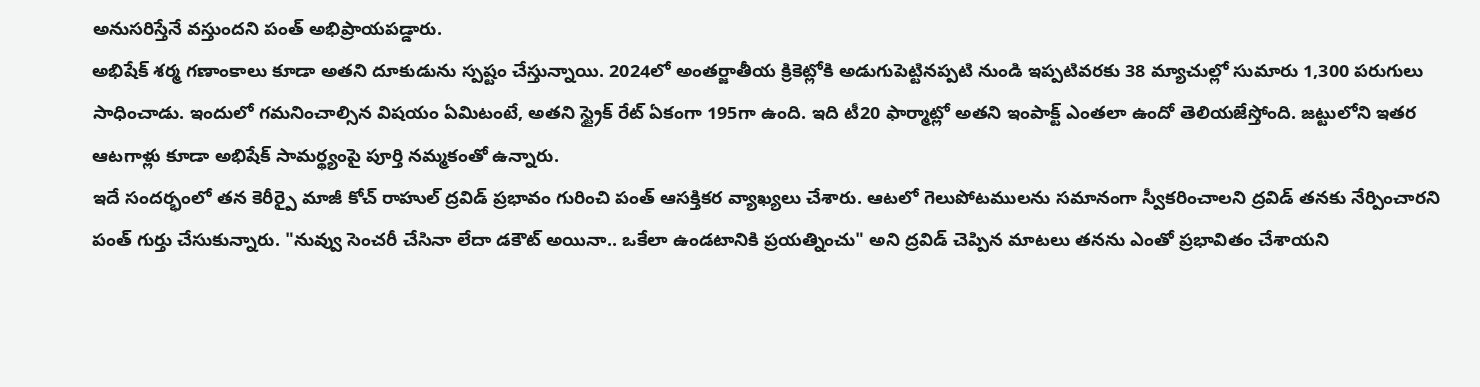అనుసరిస్తేనే వస్తుందని పంత్ అభిప్రాయపడ్డారు.
అభిషేక్ శర్మ గణాంకాలు కూడా అతని దూకుడును స్పష్టం చేస్తున్నాయి. 2024లో అంతర్జాతీయ క్రికెట్లోకి అడుగుపెట్టినప్పటి నుండి ఇప్పటివరకు 38 మ్యాచుల్లో సుమారు 1,300 పరుగులు సాధించాడు. ఇందులో గమనించాల్సిన విషయం ఏమిటంటే, అతని స్ట్రైక్ రేట్ ఏకంగా 195గా ఉంది. ఇది టీ20 ఫార్మాట్లో అతని ఇంపాక్ట్ ఎంతలా ఉందో తెలియజేస్తోంది. జట్టులోని ఇతర ఆటగాళ్లు కూడా అభిషేక్ సామర్థ్యంపై పూర్తి నమ్మకంతో ఉన్నారు.
ఇదే సందర్భంలో తన కెరీర్పై మాజీ కోచ్ రాహుల్ ద్రవిడ్ ప్రభావం గురించి పంత్ ఆసక్తికర వ్యాఖ్యలు చేశారు. ఆటలో గెలుపోటములను సమానంగా స్వీకరించాలని ద్రవిడ్ తనకు నేర్పించారని పంత్ గుర్తు చేసుకున్నారు. "నువ్వు సెంచరీ చేసినా లేదా డకౌట్ అయినా.. ఒకేలా ఉండటానికి ప్రయత్నించు" అని ద్రవిడ్ చెప్పిన మాటలు తనను ఎంతో ప్రభావితం చేశాయని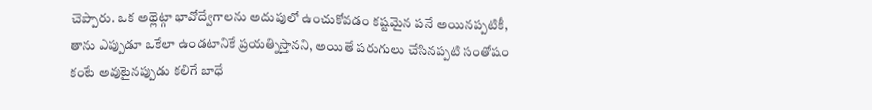చెప్పారు. ఒక అథ్లెట్గా భావోద్వేగాలను అదుపులో ఉంచుకోవడం కష్టమైన పనే అయినప్పటికీ, తాను ఎప్పుడూ ఒకేలా ఉండటానికే ప్రయత్నిస్తానని, అయితే పరుగులు చేసినప్పటి సంతోషం కంటే అవుటైనప్పుడు కలిగే బాధే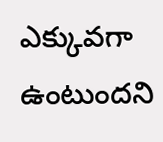ఎక్కువగా ఉంటుందని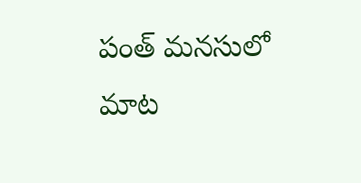పంత్ మనసులో మాట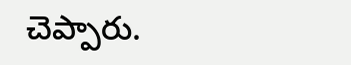చెప్పారు.